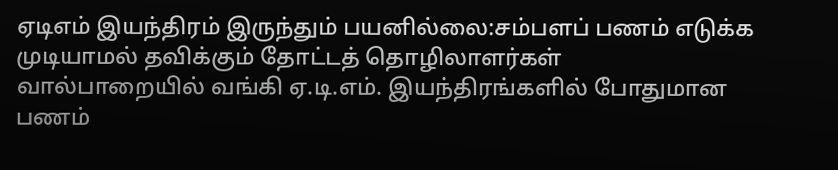ஏடிஎம் இயந்திரம் இருந்தும் பயனில்லை:சம்பளப் பணம் எடுக்க முடியாமல் தவிக்கும் தோட்டத் தொழிலாளர்கள்
வால்பாறையில் வங்கி ஏ.டி.எம். இயந்திரங்களில் போதுமான பணம்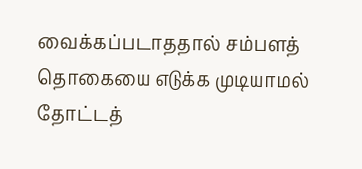வைக்கப்படாததால் சம்பளத் தொகையை எடுக்க முடியாமல் தோட்டத்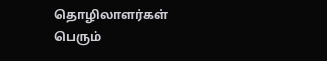தொழிலாளர்கள் பெரும்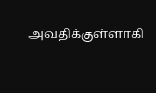அவதிக்குள்ளாகி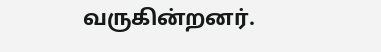வருகின்றனர்.